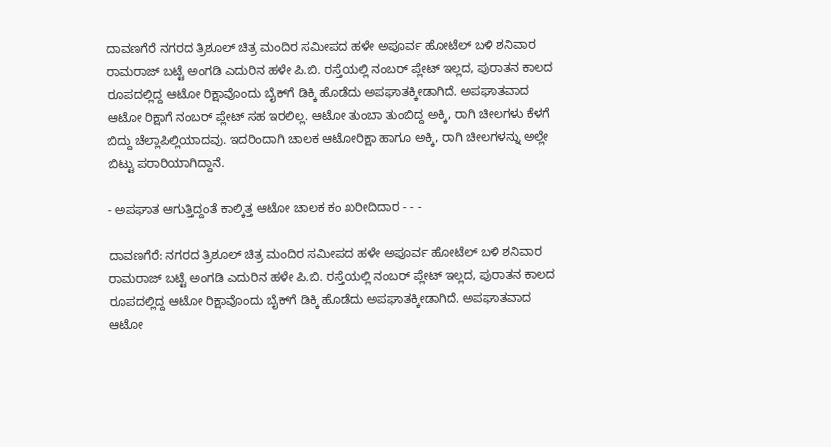ದಾವಣಗೆರೆ ನಗರದ ತ್ರಿಶೂಲ್ ಚಿತ್ರ ಮಂದಿರ ಸಮೀಪದ ಹಳೇ ಅಪೂರ್ವ ಹೋಟೆಲ್ ಬಳಿ ಶನಿವಾರ ರಾಮರಾಜ್ ಬಟ್ಟೆ ಅಂಗಡಿ ಎದುರಿನ ಹಳೇ ಪಿ.ಬಿ. ರಸ್ತೆಯಲ್ಲಿ ನಂಬರ್ ಪ್ಲೇಟ್ ಇಲ್ಲದ, ಪುರಾತನ ಕಾಲದ ರೂಪದಲ್ಲಿದ್ದ ಆಟೋ ರಿಕ್ಷಾವೊಂದು ಬೈಕ್‌ಗೆ ಡಿಕ್ಕಿ ಹೊಡೆದು ಅಪಘಾತಕ್ಕೀಡಾಗಿದೆ. ಅಪಘಾತವಾದ ಆಟೋ ರಿಕ್ಷಾಗೆ ನಂಬರ್ ಪ್ಲೇಟ್ ಸಹ ಇರಲಿಲ್ಲ. ಆಟೋ ತುಂಬಾ ತುಂಬಿದ್ದ ಅಕ್ಕಿ, ರಾಗಿ ಚೀಲಗಳು ಕೆಳಗೆ ಬಿದ್ದು ಚೆಲ್ಲಾಪಿಲ್ಲಿಯಾದವು. ಇದರಿಂದಾಗಿ ಚಾಲಕ ಆಟೋರಿಕ್ಷಾ ಹಾಗೂ ಅಕ್ಕಿ, ರಾಗಿ ಚೀಲಗಳನ್ನು ಅಲ್ಲೇ ಬಿಟ್ಟು ಪರಾರಿಯಾಗಿದ್ದಾನೆ.

- ಅಪಘಾತ ಆಗುತ್ತಿದ್ದಂತೆ ಕಾಲ್ಕಿತ್ತ ಆಟೋ ಚಾಲಕ ಕಂ ಖರೀದಿದಾರ - - -

ದಾವಣಗೆರೆ: ನಗರದ ತ್ರಿಶೂಲ್ ಚಿತ್ರ ಮಂದಿರ ಸಮೀಪದ ಹಳೇ ಅಪೂರ್ವ ಹೋಟೆಲ್ ಬಳಿ ಶನಿವಾರ ರಾಮರಾಜ್ ಬಟ್ಟೆ ಅಂಗಡಿ ಎದುರಿನ ಹಳೇ ಪಿ.ಬಿ. ರಸ್ತೆಯಲ್ಲಿ ನಂಬರ್ ಪ್ಲೇಟ್ ಇಲ್ಲದ, ಪುರಾತನ ಕಾಲದ ರೂಪದಲ್ಲಿದ್ದ ಆಟೋ ರಿಕ್ಷಾವೊಂದು ಬೈಕ್‌ಗೆ ಡಿಕ್ಕಿ ಹೊಡೆದು ಅಪಘಾತಕ್ಕೀಡಾಗಿದೆ. ಅಪಘಾತವಾದ ಆಟೋ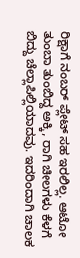ರಿಕ್ಷಾಗೆ ನಂಬರ್ ಪ್ಲೇಟ್ ಸಹ ಇರಲಿಲ್ಲ. ಆಟೋ ತುಂಬಾ ತುಂಬಿದ್ದ ಅಕ್ಕಿ, ರಾಗಿ ಚೀಲಗಳು ಕೆಳಗೆ ಬಿದ್ದು ಚೆಲ್ಲಾಪಿಲ್ಲಿಯಾದವು. ಇದರಿಂದಾಗಿ ಚಾಲಕ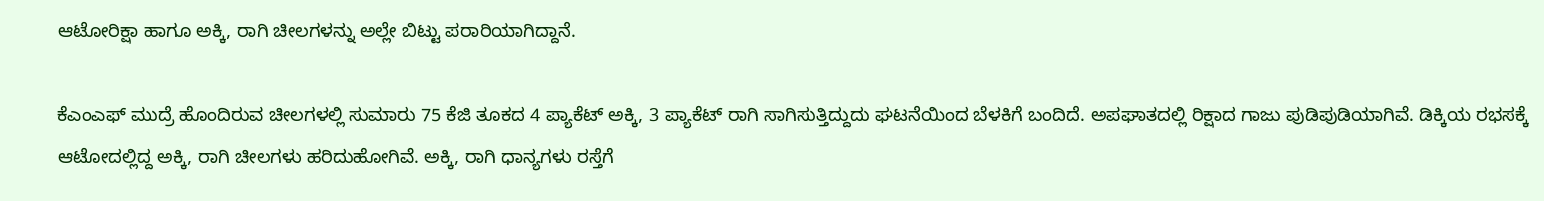ಆಟೋರಿಕ್ಷಾ ಹಾಗೂ ಅಕ್ಕಿ, ರಾಗಿ ಚೀಲಗಳನ್ನು ಅಲ್ಲೇ ಬಿಟ್ಟು ಪರಾರಿಯಾಗಿದ್ದಾನೆ.

ಕೆಎಂಎಫ್‌ ಮುದ್ರೆ ಹೊಂದಿರುವ ಚೀಲಗಳಲ್ಲಿ ಸುಮಾರು 75 ಕೆಜಿ ತೂಕದ 4 ಪ್ಯಾಕೆಟ್‌ ಅಕ್ಕಿ, 3 ಪ್ಯಾಕೆಟ್ ರಾಗಿ ಸಾಗಿಸುತ್ತಿದ್ದುದು ಘಟನೆಯಿಂದ ಬೆಳಕಿಗೆ ಬಂದಿದೆ. ಅಪಘಾತದಲ್ಲಿ ರಿಕ್ಷಾದ ಗಾಜು ಪುಡಿಪುಡಿಯಾಗಿವೆ. ಡಿಕ್ಕಿಯ ರಭಸಕ್ಕೆ ಆಟೋದಲ್ಲಿದ್ದ ಅಕ್ಕಿ, ರಾಗಿ ಚೀಲಗಳು ಹರಿದುಹೋಗಿವೆ. ಅಕ್ಕಿ, ರಾಗಿ ಧಾನ್ಯಗಳು ರಸ್ತೆಗೆ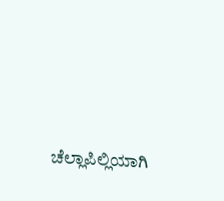ಚೆಲ್ಲಾಪಿಲ್ಲಿಯಾಗಿ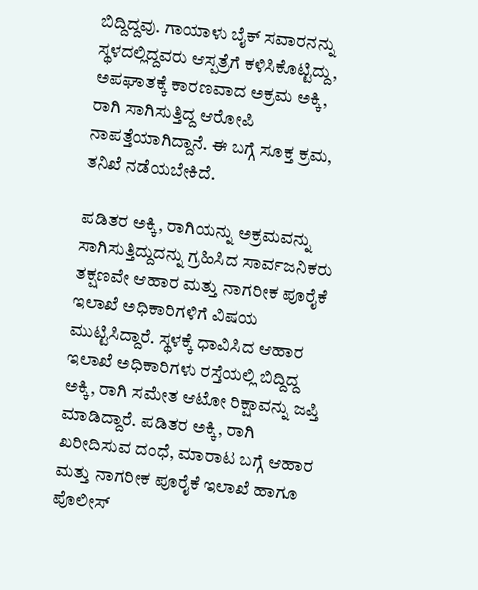ಬಿದ್ದಿದ್ದವು. ಗಾಯಾಳು ಬೈಕ್ ಸವಾರನನ್ನು ಸ್ಥಳದಲ್ಲಿದ್ದವರು ಆಸ್ಪತ್ರೆಗೆ ಕಳಿಸಿಕೊಟ್ಟಿದ್ದು, ಅಪಘಾತಕ್ಕೆ ಕಾರಣವಾದ ಅಕ್ರಮ ಅಕ್ಕಿ, ರಾಗಿ ಸಾಗಿಸುತ್ತಿದ್ದ ಆರೋಪಿ ನಾಪತ್ತೆಯಾಗಿದ್ದಾನೆ. ಈ ಬಗ್ಗೆ ಸೂಕ್ತ ಕ್ರಮ, ತನಿಖೆ ನಡೆಯಬೇಕಿದೆ.

ಪಡಿತರ ಅಕ್ಕಿ, ರಾಗಿಯನ್ನು ಅಕ್ರಮವನ್ನು ಸಾಗಿಸುತ್ತಿದ್ದುದನ್ನು ಗ್ರಹಿಸಿದ ಸಾರ್ವಜನಿಕರು ತಕ್ಷಣವೇ ಆಹಾರ ಮತ್ತು ನಾಗರೀಕ ಪೂರೈಕೆ ಇಲಾಖೆ ಅಧಿಕಾರಿಗಳಿಗೆ ವಿಷಯ ಮುಟ್ಟಿಸಿದ್ದಾರೆ. ಸ್ಥಳಕ್ಕೆ ಧಾವಿಸಿದ ಆಹಾರ ಇಲಾಖೆ ಅಧಿಕಾರಿಗಳು ರಸ್ತೆಯಲ್ಲಿ ಬಿದ್ದಿದ್ದ ಅಕ್ಕಿ, ರಾಗಿ ಸಮೇತ ಆಟೋ ರಿಕ್ಷಾವನ್ನು ಜಪ್ತಿ ಮಾಡಿದ್ದಾರೆ. ಪಡಿತರ ಅಕ್ಕಿ, ರಾಗಿ ಖರೀದಿಸುವ ದಂಧೆ, ಮಾರಾಟ ಬಗ್ಗೆ ಆಹಾರ ಮತ್ತು ನಾಗರೀಕ ಪೂರೈಕೆ ಇಲಾಖೆ ಹಾಗೂ ಪೊಲೀಸ್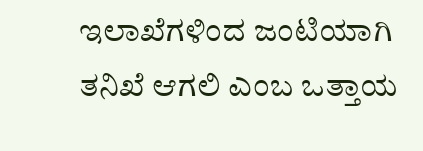ಇಲಾಖೆಗಳಿಂದ ಜಂಟಿಯಾಗಿ ತನಿಖೆ ಆಗಲಿ ಎಂಬ ಒತ್ತಾಯ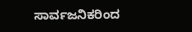ಸಾರ್ವಜನಿಕರಿಂದ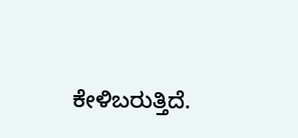ಕೇಳಿಬರುತ್ತಿದೆ.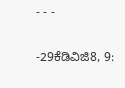- - -

-29ಕೆಡಿವಿಜಿ8, 9: